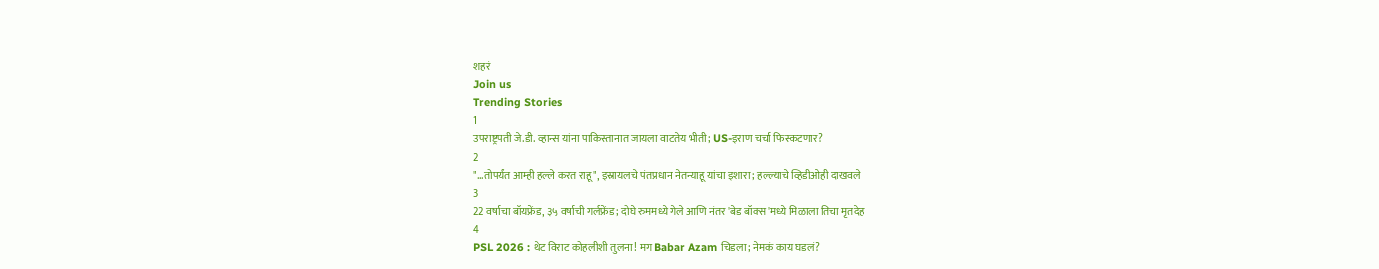शहरं
Join us
Trending Stories
1
उपराष्ट्रपती जे.डी. व्हान्स यांना पाकिस्तानात जायला वाटतेय भीती; US-इराण चर्चा फिस्कटणार?
2
"...तोपर्यंत आम्ही हल्ले करत राहू", इस्रायलचे पंतप्रधान नेतन्याहू यांचा इशारा; हल्ल्याचे व्हिडीओही दाखवले
3
22 वर्षाचा बॉयफ्रेंड, ३५ वर्षाची गर्लफ्रेंड; दोघे रुममध्ये गेले आणि नंतर 'बेड बॉक्स'मध्ये मिळाला तिचा मृतदेह
4
PSL 2026 : थेट विराट कोहलीशी तुलना! मग Babar Azam चिडला; नेमकं काय घडलं?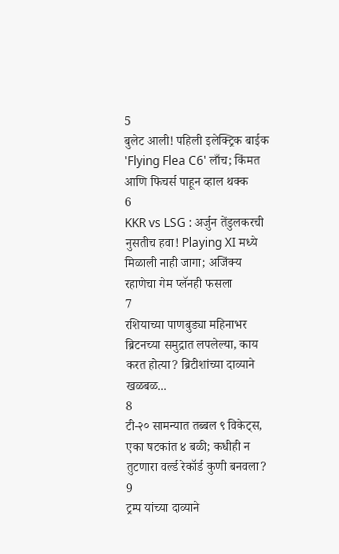5
बुलेट आली! पहिली इलेक्ट्रिक बाईक 'Flying Flea C6' लाँच; किंमत आणि फिचर्स पाहून व्हाल थक्क
6
KKR vs LSG : अर्जुन तेंडुलकरची नुसतीच हवा! Playing XI मध्ये मिळाली नाही जागा; अजिंक्य रहाणेचा गेम प्लॅनही फसला
7
रशियाच्या पाणबुड्या महिनाभर ब्रिटनच्या समुद्रात लपलेल्या, काय करत होत्या? ब्रिटीशांच्या दाव्याने खळबळ...
8
टी-२० सामन्यात तब्बल ९ विकेट्स, एका षटकांत ४ बळी; कधीही न तुटणारा वर्ल्ड रेकॉर्ड कुणी बनवला?
9
ट्रम्प यांच्या दाव्याने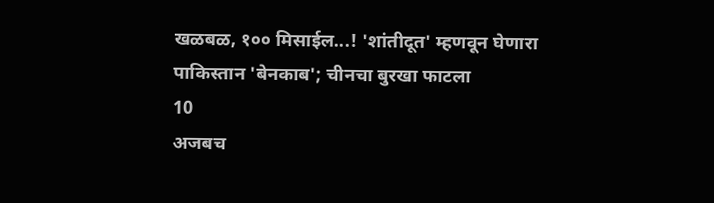खळबळ, १०० मिसाईल...! 'शांतीदूत' म्हणवून घेणारा पाकिस्तान 'बेनकाब'; चीनचा बुरखा फाटला
10
अजबच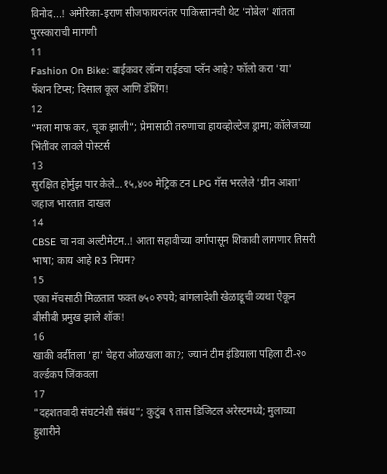विनोद...! अमेरिका-इराण सीजफायरनंतर पाकिस्तानची थेट 'नोबेल' शांतता पुरस्काराची मागणी
11
Fashion On Bike: बाईकवर लॉन्ग राईडचा प्लॅन आहे? फॉलो करा 'या' फॅशन टिप्स; दिसाल कूल आणि डॅशिंग!
12
“मला माफ कर, चूक झाली”; प्रेमासाठी तरुणाचा हायव्होल्टेज ड्रामा; कॉलेजच्या भिंतींवर लावले पोस्टर्स
13
सुरक्षित होर्मुझ पार केले...१५,४०० मेट्रिक टन LPG गॅस भरलेले 'ग्रीन आशा' जहाज भारतात दाखल
14
CBSE चा नवा अल्टीमेटम..! आता सहावीच्या वर्गापासून शिकावी लागणार तिसरी भाषा; काय आहे R3 नियम?
15
एका मॅचसाठी मिळतात फक्त ७५० रुपये; बांगलादेशी खेळाडूची व्यथा ऐकून बीसीबी प्रमुख झाले शॉक!
16
खाकी वर्दीतला 'हा' चेहरा ओळखला का?; ज्यानं टीम इंडियाला पहिला टी-२० वर्ल्डकप जिंकवला
17
"दहशतवादी संघटनेशी संबंध”; कुटुंब ९ तास डिजिटल अरेस्टमध्ये; मुलाच्या हुशारीने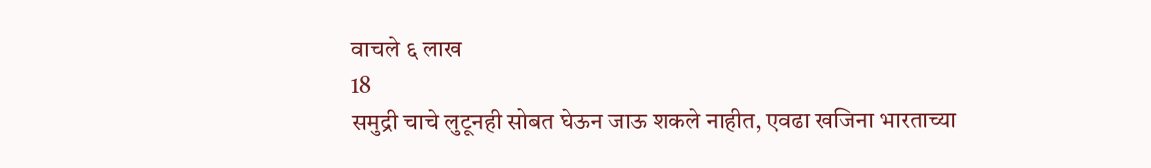वाचले ६ लाख
18
समुद्री चाचे लुटूनही सोबत घेऊन जाऊ शकले नाहीत, एवढा खजिना भारताच्या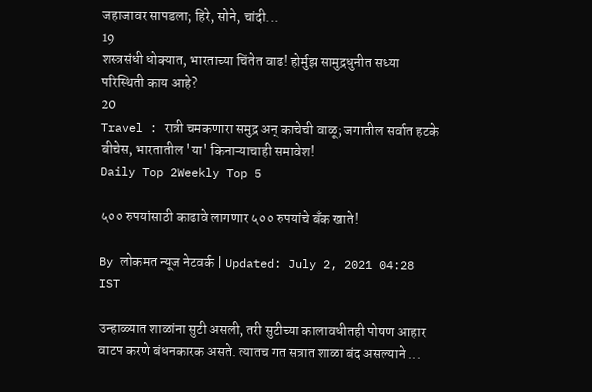जहाजावर सापडला; हिरे, सोने, चांदी...
19
शस्त्रसंधी धोक्यात, भारताच्या चिंतेत वाढ! होर्मुझ सामुद्रधुनीत सध्या परिस्थिती काय आहे?
20
Travel : रात्री चमकणारा समुद्र अन् काचेची वाळू; जगातील सर्वात हटके बीचेस, भारतातील 'या' किनाऱ्याचाही समावेश!
Daily Top 2Weekly Top 5

५०० रुपयांसाठी काढावे लागणार ५०० रुपयांचे बँक खाते!

By लोकमत न्यूज नेटवर्क | Updated: July 2, 2021 04:28 IST

उन्हाळ्यात शाळांना सुटी असली, तरी सुटीच्या कालावधीतही पोषण आहार वाटप करणे बंधनकारक असते. त्यातच गत सत्रात शाळा बंद असल्याने ...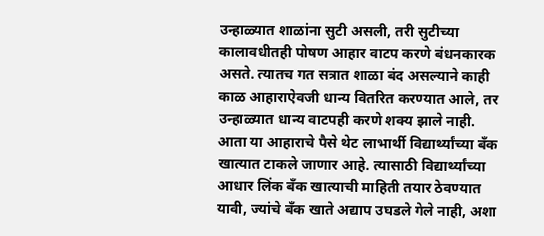उन्हाळ्यात शाळांना सुटी असली, तरी सुटीच्या कालावधीतही पोषण आहार वाटप करणे बंधनकारक असते. त्यातच गत सत्रात शाळा बंद असल्याने काही काळ आहाराऐवजी धान्य वितरित करण्यात आले, तर उन्हाळ्यात धान्य वाटपही करणे शक्य झाले नाही. आता या आहाराचे पैसे थेट लाभार्थी विद्यार्थ्यांच्या बँक खात्यात टाकले जाणार आहे. त्यासाठी विद्यार्थ्यांच्या आधार लिंक बँक खात्याची माहिती तयार ठेवण्यात यावी, ज्यांचे बँक खाते अद्याप उघडले गेले नाही, अशा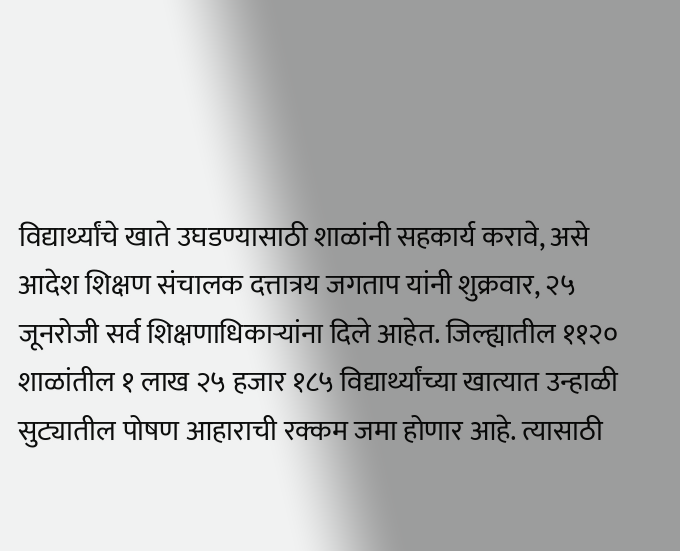विद्यार्थ्यांचे खाते उघडण्यासाठी शाळांनी सहकार्य करावे, असे आदेश शिक्षण संचालक दत्तात्रय जगताप यांनी शुक्रवार, २५ जूनरोजी सर्व शिक्षणाधिकाऱ्यांना दिले आहेत. जिल्ह्यातील ११२० शाळांतील १ लाख २५ हजार १८५ विद्यार्थ्यांच्या खात्यात उन्हाळी सुट्यातील पोषण आहाराची रक्कम जमा होणार आहे. त्यासाठी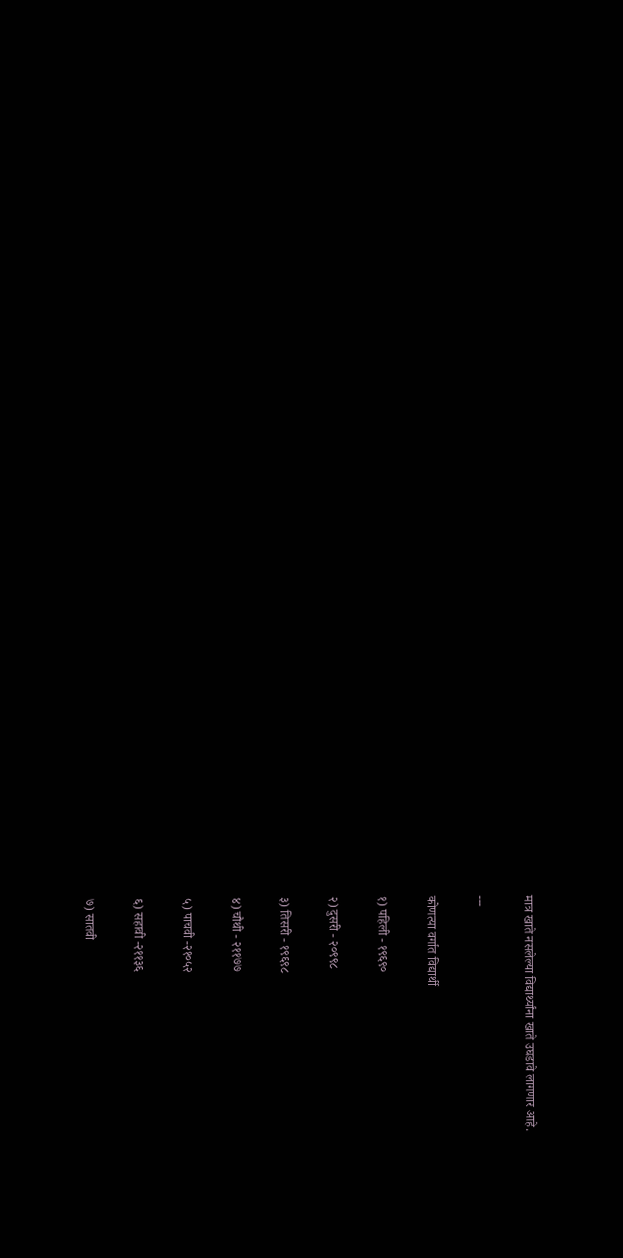मात्र खाते नसलेल्या विद्यार्थ्यांना खाते उघडावे लागणार आहे.

---

कोणत्या वर्गात विद्यार्थी

१) पहिली - १९६९०

२) दुसरी - २०९९८

३) तिसरी - १९६९८

४) चौथी - २११७७

५) पाचवी -२१०५२

६) सहावी -२११३६

७) सातवी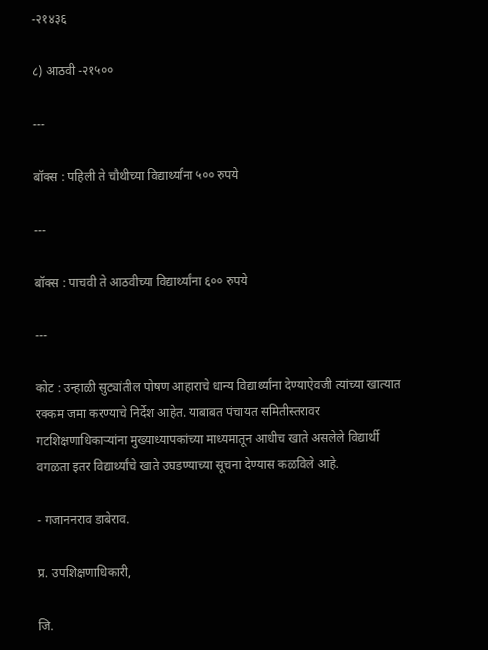-२१४३६

८) आठवी -२१५००

---

बॉक्स : पहिली ते चौथीच्या विद्यार्थ्यांना ५०० रुपये

---

बॉक्स : पाचवी ते आठवीच्या विद्यार्थ्यांना ६०० रुपये

---

कोट : उन्हाळी सुट्यांतील पोषण आहाराचे धान्य विद्यार्थ्यांना देण्याऐवजी त्यांच्या खात्यात रक्कम जमा करण्याचे निर्देश आहेत. याबाबत पंचायत समितीस्तरावर गटशिक्षणाधिकाऱ्यांना मुख्याध्यापकांच्या माध्यमातून आधीच खाते असलेले विद्यार्थी वगळता इतर विद्यार्थ्यांचे खाते उघडण्याच्या सूचना देण्यास कळविले आहे.

- गजाननराव डाबेराव.

प्र. उपशिक्षणाधिकारी,

जि.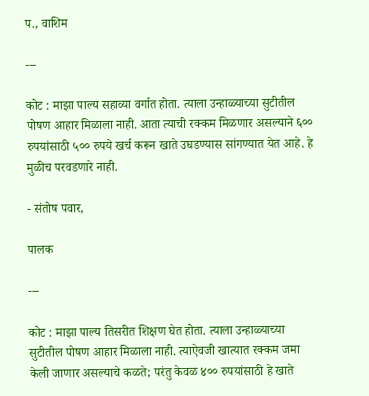प., वाशिम

---

कोट : माझा पाल्य सहाव्या वर्गात होता. त्याला उन्हाळ्याच्या सुटीतील पोषण आहार मिळाला नाही. आता त्याची रक्कम मिळणार असल्याने ६०० रुपयांसाठी ५०० रुपये खर्च करून खाते उघडण्यास सांगण्यात येत आहे. हे मुळीच परवडणारे नाही.

- संतोष पवार,

पालक

---

कोट : माझा पाल्य तिसरीत शिक्षण घेत होता. त्याला उन्हाळ्याच्या सुटीतील पोषण आहार मिळाला नाही. त्याऐवजी खात्यात रक्कम जमा केली जाणार असल्याचे कळते; परंतु केवळ ४०० रुपयांसाठी हे खाते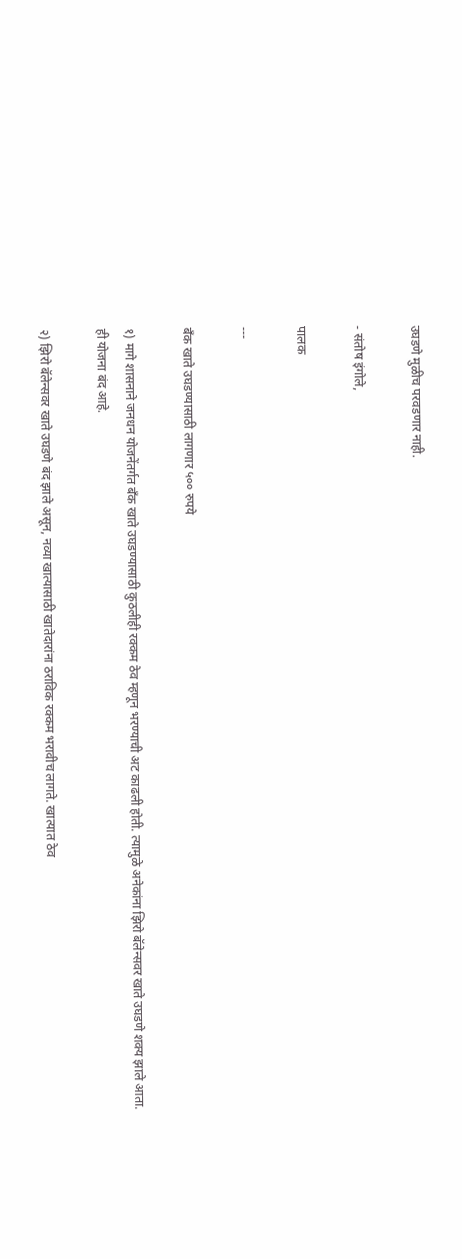उघडणे मुळीच परवडणार नाही.

- संतोष इंगोले,

पालक

---

बँक खाते उघडण्यासाठी लागणार ५०० रुपये

१) मागे शासनाने जनधन योजनेंतर्गत बँक खाते उघडण्यासाठी कुठलीही रक्कम ठेव म्हणून भरण्याची अट काढली होती. त्यामुळे अनेकांना झिरो बॅलेन्सवर खाते उघडणे शक्य झाले आता. ही योजना बंद आहे.

२) झिरो बॅलेन्सवर खाते उघडणे बंद झाले असून, नव्या खात्यासाठी खातेदारांना ठराविक रक्कम भरावीच लागते. खात्यात ठेव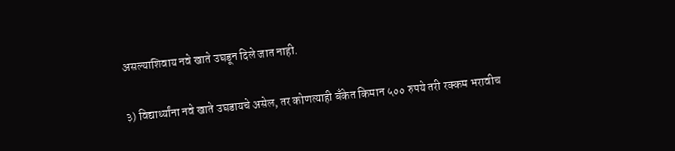असल्याशिवाय नवे खाते उघडून दिले जात नाही.

३) विद्यार्थ्यांना नवे खाते उघडायचे असेल, तर कोणत्याही बँकेत किमान ५०० रुपये तरी रक्कम भरावीच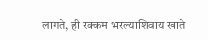लागते, ही रक्कम भरल्याशिवाय खाते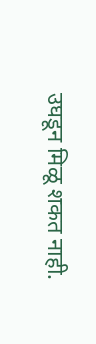उघडून मिळू शकत नाही.